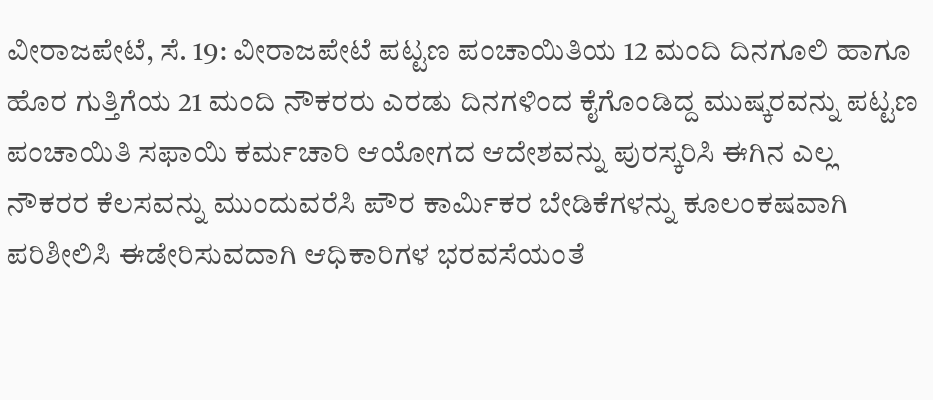ವೀರಾಜಪೇಟೆ, ಸೆ. 19: ವೀರಾಜಪೇಟೆ ಪಟ್ಟಣ ಪಂಚಾಯಿತಿಯ 12 ಮಂದಿ ದಿನಗೂಲಿ ಹಾಗೂ ಹೊರ ಗುತ್ತಿಗೆಯ 21 ಮಂದಿ ನೌಕರರು ಎರಡು ದಿನಗಳಿಂದ ಕೈಗೊಂಡಿದ್ದ ಮುಷ್ಕರವನ್ನು ಪಟ್ಟಣ ಪಂಚಾಯಿತಿ ಸಫಾಯಿ ಕರ್ಮಚಾರಿ ಆಯೋಗದ ಆದೇಶವನ್ನು ಪುರಸ್ಕರಿಸಿ ಈಗಿನ ಎಲ್ಲ ನೌಕರರ ಕೆಲಸವನ್ನು ಮುಂದುವರೆಸಿ ಪೌರ ಕಾರ್ಮಿಕರ ಬೇಡಿಕೆಗಳನ್ನು ಕೂಲಂಕಷವಾಗಿ ಪರಿಶೀಲಿಸಿ ಈಡೇರಿಸುವದಾಗಿ ಆಧಿಕಾರಿಗಳ ಭರವಸೆಯಂತೆ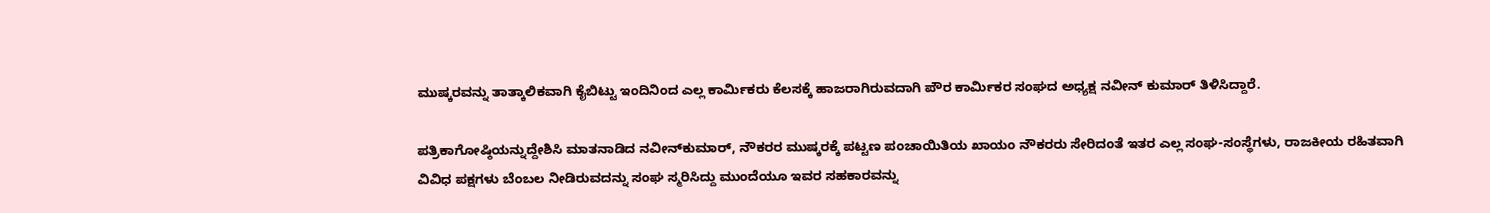ಮುಷ್ಕರವನ್ನು ತಾತ್ಕಾಲಿಕವಾಗಿ ಕೈಬಿಟ್ಟು ಇಂದಿನಿಂದ ಎಲ್ಲ ಕಾರ್ಮಿಕರು ಕೆಲಸಕ್ಕೆ ಹಾಜರಾಗಿರುವದಾಗಿ ಪೌರ ಕಾರ್ಮಿಕರ ಸಂಘದ ಅಧ್ಯಕ್ಷ ನವೀನ್ ಕುಮಾರ್ ತಿಳಿಸಿದ್ದಾರೆ.

ಪತ್ರಿಕಾಗೋಷ್ಠಿಯನ್ನುದ್ದೇಶಿಸಿ ಮಾತನಾಡಿದ ನವೀನ್‍ಕುಮಾರ್, ನೌಕರರ ಮುಷ್ಕರಕ್ಕೆ ಪಟ್ಟಣ ಪಂಚಾಯಿತಿಯ ಖಾಯಂ ನೌಕರರು ಸೇರಿದಂತೆ ಇತರ ಎಲ್ಲ ಸಂಘ-ಸಂಸ್ಥೆಗಳು, ರಾಜಕೀಯ ರಹಿತವಾಗಿ ವಿವಿಧ ಪಕ್ಷಗಳು ಬೆಂಬಲ ನೀಡಿರುವದನ್ನು ಸಂಘ ಸ್ಮರಿಸಿದ್ದು ಮುಂದೆಯೂ ಇವರ ಸಹಕಾರವನ್ನು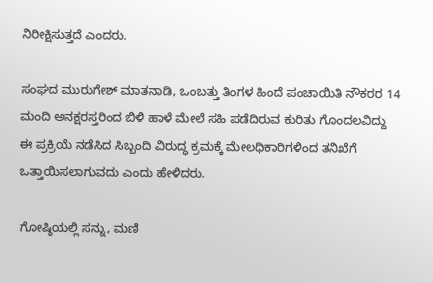ನಿರೀಕ್ಷಿಸುತ್ತದೆ ಎಂದರು.

ಸಂಘದ ಮುರುಗೇಶ್ ಮಾತನಾಡಿ, ಒಂಬತ್ತು ತಿಂಗಳ ಹಿಂದೆ ಪಂಚಾಯಿತಿ ನೌಕರರ 14 ಮಂದಿ ಅನಕ್ಷರಸ್ತರಿಂದ ಬಿಳಿ ಹಾಳೆ ಮೇಲೆ ಸಹಿ ಪಡೆದಿರುವ ಕುರಿತು ಗೊಂದಲವಿದ್ದು ಈ ಪ್ರಕ್ರಿಯೆ ನಡೆಸಿದ ಸಿಬ್ಬಂದಿ ವಿರುದ್ಧ ಕ್ರಮಕ್ಕೆ ಮೇಲಧಿಕಾರಿಗಳಿಂದ ತನಿಖೆಗೆ ಒತ್ತಾಯಿಸಲಾಗುವದು ಎಂದು ಹೇಳಿದರು.

ಗೋಷ್ಠಿಯಲ್ಲಿ ಸನ್ನು, ಮಣಿ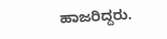ಹಾಜರಿದ್ದರು.